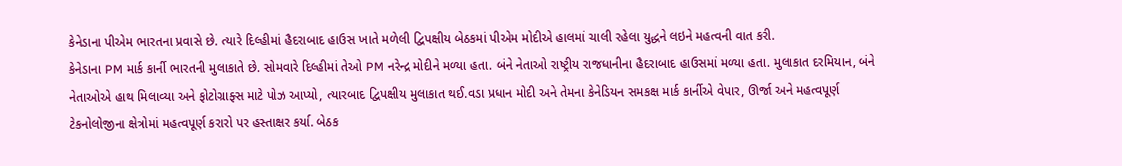કેનેડાના પીએમ ભારતના પ્રવાસે છે. ત્યારે દિલ્હીમાં હૈદરાબાદ હાઉસ ખાતે મળેલી દ્વિપક્ષીય બેઠકમાં પીએમ મોદીએ હાલમાં ચાલી રહેલા યુદ્ધને લઇને મહત્વની વાત કરી.
કેનેડાના PM માર્ક કાર્ની ભારતની મુલાકાતે છે. સોમવારે દિલ્હીમાં તેઓ PM નરેન્દ્ર મોદીને મળ્યા હતા. બંને નેતાઓ રાષ્ટ્રીય રાજધાનીના હૈદરાબાદ હાઉસમાં મળ્યા હતા. મુલાકાત દરમિયાન, બંને નેતાઓએ હાથ મિલાવ્યા અને ફોટોગ્રાફ્સ માટે પોઝ આપ્યો, ત્યારબાદ દ્વિપક્ષીય મુલાકાત થઈ.વડા પ્રધાન મોદી અને તેમના કેનેડિયન સમકક્ષ માર્ક કાર્નીએ વેપાર, ઊર્જા અને મહત્વપૂર્ણ ટેકનોલોજીના ક્ષેત્રોમાં મહત્વપૂર્ણ કરારો પર હસ્તાક્ષર કર્યા. બેઠક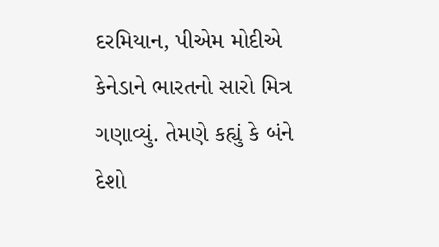દરમિયાન, પીએમ મોદીએ કેનેડાને ભારતનો સારો મિત્ર ગણાવ્યું. તેમણે કહ્યું કે બંને દેશો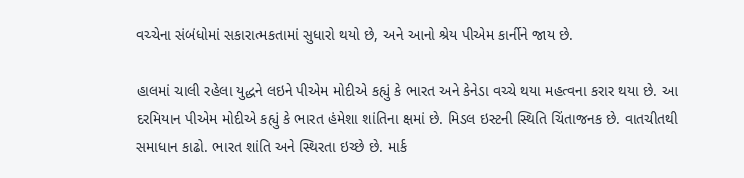વચ્ચેના સંબંધોમાં સકારાત્મકતામાં સુધારો થયો છે, અને આનો શ્રેય પીએમ કાર્નીને જાય છે.

હાલમાં ચાલી રહેલા યુદ્ધને લઇને પીએમ મોદીએ કહ્યું કે ભારત અને કેનેડા વચ્ચે થયા મહત્વના કરાર થયા છે. આ દરમિયાન પીએમ મોદીએ કહ્યું કે ભારત હંમેશા શાંતિના ક્ષમાં છે. મિડલ ઇસ્ટની સ્થિતિ ચિંતાજનક છે. વાતચીતથી સમાધાન કાઢો. ભારત શાંતિ અને સ્થિરતા ઇચ્છે છે. માર્ક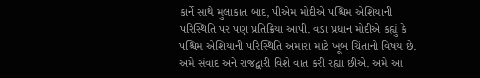કાર્ને સાથે મુલાકાત બાદ, પીએમ મોદીએ પશ્ચિમ એશિયાની પરિસ્થિતિ પર પણ પ્રતિક્રિયા આપી. વડા પ્રધાન મોદીએ કહ્યું કે પશ્ચિમ એશિયાની પરિસ્થિતિ અમારા માટે ખૂબ ચિંતાનો વિષય છે. અમે સંવાદ અને રાજદ્વારી વિશે વાત કરી રહ્યા છીએ. અમે આ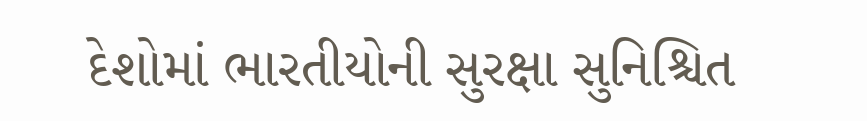દેશોમાં ભારતીયોની સુરક્ષા સુનિશ્ચિત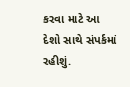કરવા માટે આ દેશો સાથે સંપર્કમાં રહીશું.